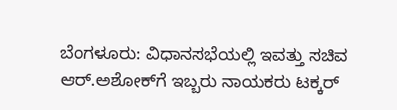ಬೆಂಗಳೂರು: ವಿಧಾನಸಭೆಯಲ್ಲಿ ಇವತ್ತು ಸಚಿವ ಆರ್.ಅಶೋಕ್‍ಗೆ ಇಬ್ಬರು ನಾಯಕರು ಟಕ್ಕರ್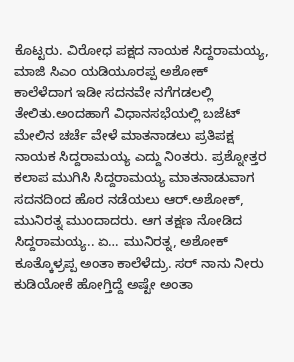ಕೊಟ್ಟರು. ವಿರೋಧ ಪಕ್ಷದ ನಾಯಕ ಸಿದ್ದರಾಮಯ್ಯ, ಮಾಜಿ ಸಿಎಂ ಯಡಿಯೂರಪ್ಪ ಅಶೋಕ್ ಕಾಲೆಳೆದಾಗ ಇಡೀ ಸದನವೇ ನಗೆಗಡಲಲ್ಲಿ ತೇಲಿತು.ಅಂದಹಾಗೆ ವಿಧಾನಸಭೆಯಲ್ಲಿ ಬಜೆಟ್ ಮೇಲಿನ ಚರ್ಚೆ ವೇಳೆ ಮಾತನಾಡಲು ಪ್ರತಿಪಕ್ಷ ನಾಯಕ ಸಿದ್ದರಾಮಯ್ಯ ಎದ್ದು ನಿಂತರು. ಪ್ರಶ್ನೋತ್ತರ ಕಲಾಪ ಮುಗಿಸಿ ಸಿದ್ದರಾಮಯ್ಯ ಮಾತನಾಡುವಾಗ ಸದನದಿಂದ ಹೊರ ನಡೆಯಲು ಆರ್.ಅಶೋಕ್, ಮುನಿರತ್ನ ಮುಂದಾದರು. ಆಗ ತಕ್ಷಣ ನೋಡಿದ ಸಿದ್ದರಾಮಯ್ಯ.. ಏ… ಮುನಿರತ್ನ, ಅಶೋಕ್ ಕೂತ್ಕೊಳ್ರಪ್ಪ ಅಂತಾ ಕಾಲೆಳೆದ್ರು. ಸರ್ ನಾನು ನೀರು ಕುಡಿಯೋಕೆ ಹೋಗ್ತಿದ್ದೆ ಅಷ್ಟೇ ಅಂತಾ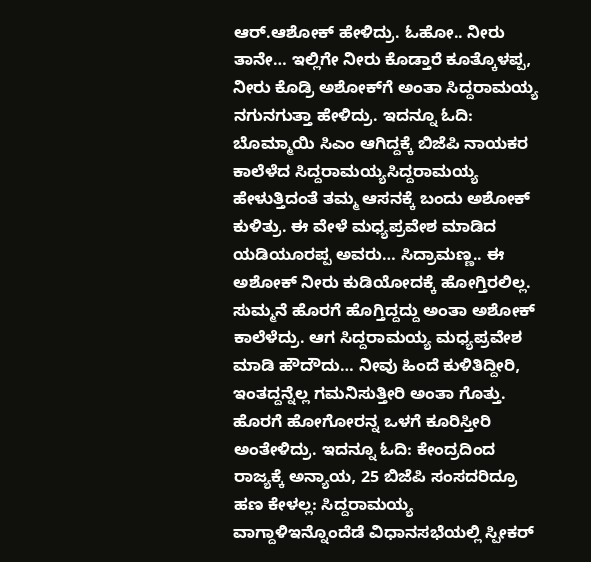ಆರ್.ಆಶೋಕ್ ಹೇಳಿದ್ರು. ಓಹೋ.. ನೀರು ತಾನೇ… ಇಲ್ಲಿಗೇ ನೀರು ಕೊಡ್ತಾರೆ ಕೂತ್ಕೊಳಪ್ಪ, ನೀರು ಕೊಡ್ರಿ ಅಶೋಕ್‍ಗೆ ಅಂತಾ ಸಿದ್ದರಾಮಯ್ಯ ನಗುನಗುತ್ತಾ ಹೇಳಿದ್ರು. ಇದನ್ನೂ ಓದಿ: ಬೊಮ್ಮಾಯಿ ಸಿಎಂ ಆಗಿದ್ದಕ್ಕೆ ಬಿಜೆಪಿ ನಾಯಕರ ಕಾಲೆಳೆದ ಸಿದ್ದರಾಮಯ್ಯಸಿದ್ದರಾಮಯ್ಯ ಹೇಳುತ್ತಿದಂತೆ ತಮ್ಮ ಆಸನಕ್ಕೆ ಬಂದು ಅಶೋಕ್ ಕುಳಿತ್ರು. ಈ ವೇಳೆ ಮಧ್ಯಪ್ರವೇಶ ಮಾಡಿದ ಯಡಿಯೂರಪ್ಪ ಅವರು… ಸಿದ್ರಾಮಣ್ಣ.. ಈ ಅಶೋಕ್ ನೀರು ಕುಡಿಯೋದಕ್ಕೆ ಹೋಗ್ತಿರಲಿಲ್ಲ. ಸುಮ್ಮನೆ ಹೊರಗೆ ಹೊಗ್ತಿದ್ದದ್ದು ಅಂತಾ ಅಶೋಕ್ ಕಾಲೆಳೆದ್ರು. ಆಗ ಸಿದ್ದರಾಮಯ್ಯ ಮಧ್ಯಪ್ರವೇಶ ಮಾಡಿ ಹೌದೌದು… ನೀವು ಹಿಂದೆ ಕುಳಿತಿದ್ದೀರಿ, ಇಂತದ್ದನ್ನೆಲ್ಲ ಗಮನಿಸುತ್ತೀರಿ ಅಂತಾ ಗೊತ್ತು. ಹೊರಗೆ ಹೋಗೋರನ್ನ ಒಳಗೆ ಕೂರಿಸ್ತೀರಿ ಅಂತೇಳಿದ್ರು. ಇದನ್ನೂ ಓದಿ: ಕೇಂದ್ರದಿಂದ ರಾಜ್ಯಕ್ಕೆ ಅನ್ಯಾಯ, 25 ಬಿಜೆಪಿ ಸಂಸದರಿದ್ರೂ ಹಣ ಕೇಳಲ್ಲ: ಸಿದ್ದರಾಮಯ್ಯ ವಾಗ್ದಾಳಿಇನ್ನೊಂದೆಡೆ ವಿಧಾನಸಭೆಯಲ್ಲಿ ಸ್ಪೀಕರ್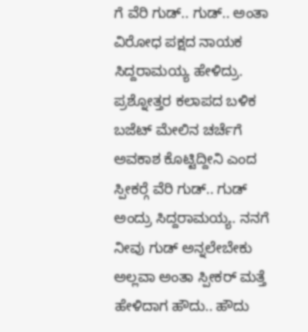ಗೆ ವೆರಿ ಗುಡ್.. ಗುಡ್.. ಅಂತಾ ವಿರೋಧ ಪಕ್ಷದ ನಾಯಕ ಸಿದ್ದರಾಮಯ್ಯ ಹೇಳಿದ್ರು. ಪ್ರಶ್ನೋತ್ತರ ಕಲಾಪದ ಬಳಿಕ ಬಜೆಟ್ ಮೇಲಿನ ಚರ್ಚೆಗೆ ಅವಕಾಶ ಕೊಟ್ಟಿದ್ದೀನಿ ಎಂದ ಸ್ಪೀಕರ್‍ಗೆ ವೆರಿ ಗುಡ್.. ಗುಡ್ ಅಂದ್ರು ಸಿದ್ದರಾಮಯ್ಯ. ನನಗೆ ನೀವು ಗುಡ್ ಅನ್ನಲೇಬೇಕು ಅಲ್ಲವಾ ಅಂತಾ ಸ್ಪೀಕರ್ ಮತ್ತೆ ಹೇಳಿದಾಗ ಹೌದು.. ಹೌದು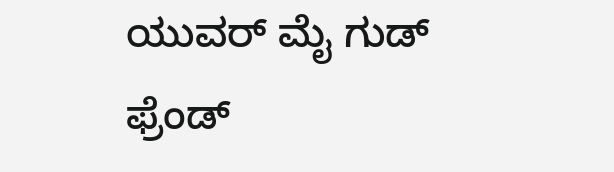ಯುವರ್ ಮೈ ಗುಡ್ ಫ್ರೆಂಡ್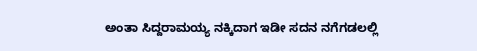ಅಂತಾ ಸಿದ್ದರಾಮಯ್ಯ ನಕ್ಕಿದಾಗ ಇಡೀ ಸದನ ನಗೆಗಡಲಲ್ಲಿ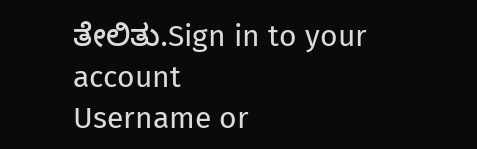ತೇಲಿತು.Sign in to your account
Username or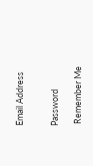Email Address


Password

 Remember Me